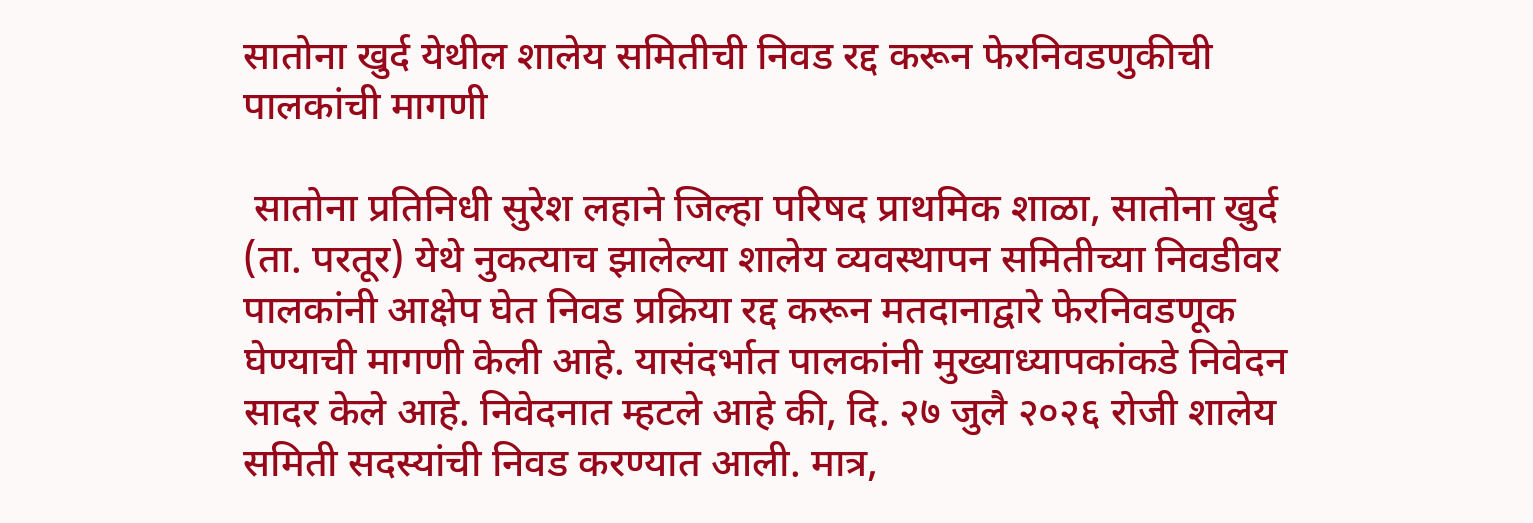सातोना खुर्द येथील शालेय समितीची निवड रद्द करून फेरनिवडणुकीची पालकांची मागणी

 सातोना प्रतिनिधी सुरेश लहाने जिल्हा परिषद प्राथमिक शाळा, सातोना खुर्द (ता. परतूर) येथे नुकत्याच झालेल्या शालेय व्यवस्थापन समितीच्या निवडीवर पालकांनी आक्षेप घेत निवड प्रक्रिया रद्द करून मतदानाद्वारे फेरनिवडणूक घेण्याची मागणी केली आहे. यासंदर्भात पालकांनी मुख्याध्यापकांकडे निवेदन सादर केले आहे. निवेदनात म्हटले आहे की, दि. २७ जुलै २०२६ रोजी शालेय समिती सदस्यांची निवड करण्यात आली. मात्र,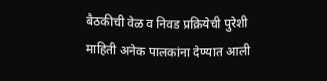बैठकीची वेळ व निवड प्रक्रियेची पुरेशी माहिती अनेक पालकांना देण्यात आली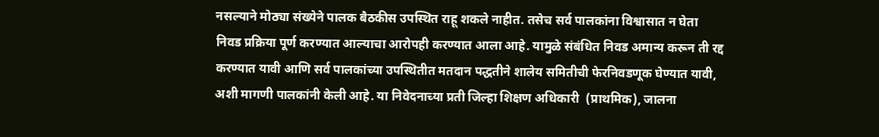नसल्याने मोठ्या संख्येने पालक बैठकीस उपस्थित राहू शकले नाहीत. तसेच सर्व पालकांना विश्वासात न घेता निवड प्रक्रिया पूर्ण करण्यात आल्याचा आरोपही करण्यात आला आहे. यामुळे संबंधित निवड अमान्य करून ती रद्द करण्यात यावी आणि सर्व पालकांच्या उपस्थितीत मतदान पद्धतीने शालेय समितीची फेरनिवडणूक घेण्यात यावी, अशी मागणी पालकांनी केली आहे. या निवेदनाच्या प्रती जिल्हा शिक्षण अधिकारी  (प्राथमिक), जालना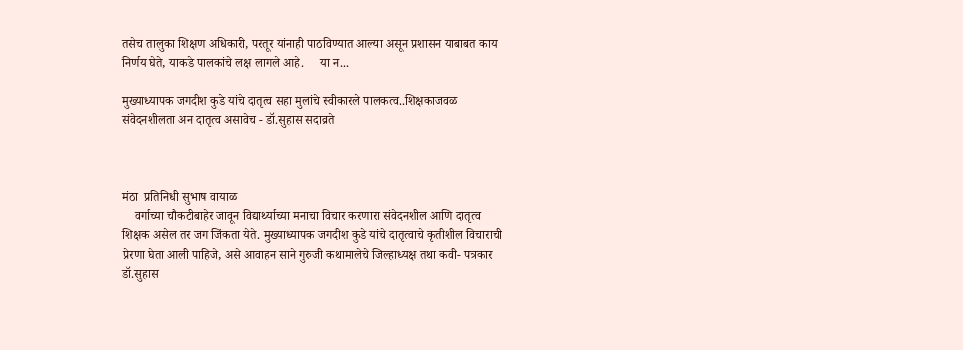तसेच तालुका शिक्षण अधिकारी, परतूर यांनाही पाठविण्यात आल्या असून प्रशासन याबाबत काय निर्णय घेते, याकडे पालकांचे लक्ष लागले आहे.     या न...

मुख्याध्यापक जगदीश कुडे यांचे दातृत्व सहा मुलांचे स्वीकारले पालकत्व..शिक्षकाजवळ संवेदनशीलता अन दातृत्व असावेच - डॉ.सुहास सदाव्रते



मंठा  प्रतिनिधी सुभाष वायाळ
    वर्गाच्या चौकटीबाहेर जावून विद्यार्थ्याच्या मनाचा विचार करणारा संवेदनशील आणि दातृत्व शिक्षक असेल तर जग जिंकता येते. मुख्याध्यापक जगदीश कुडे यांचे दातृत्वाचे कृतीशील विचाराची प्रेरणा घेता आली पाहिजे, असे आवाहन साने गुरुजी कथामालेचे जिल्हाध्यक्ष तथा कवी- पत्रकार डॉ.सुहास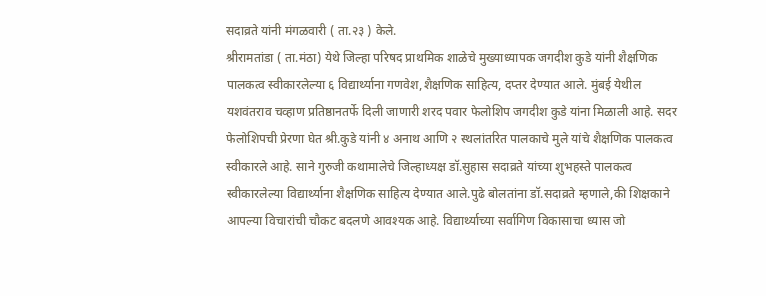सदाव्रते यांनी मंगळवारी ( ता.२३ ) केले.
श्रीरामतांडा ( ता.मंठा) येथे जिल्हा परिषद प्राथमिक शाळेचे मुख्याध्यापक जगदीश कुडे यांनी शैक्षणिक पालकत्व स्वीकारलेल्या ६ विद्यार्थ्याना गणवेश,शैक्षणिक साहित्य, दप्तर देण्यात आले. मुंबई येथील यशवंतराव चव्हाण प्रतिष्ठानतर्फे दिली जाणारी शरद पवार फेलोशिप जगदीश कुडे यांना मिळाली आहे. सदर फेलोशिपची प्रेरणा घेत श्री.कुडे यांनी ४ अनाथ आणि २ स्थलांतरित पालकाचे मुले यांचे शैक्षणिक पालकत्व स्वीकारले आहे. साने गुरुजी कथामालेचे जिल्हाध्यक्ष डॉ.सुहास सदाव्रते यांच्या शुभहस्ते पालकत्व स्वीकारलेल्या विद्यार्थ्याना शैक्षणिक साहित्य देण्यात आले.पुढे बोलतांना डॉ.सदाव्रते म्हणाले,की शिक्षकाने आपल्या विचारांची चौकट बदलणे आवश्यक आहे. विद्यार्थ्याच्या सर्वागिण विकासाचा ध्यास जो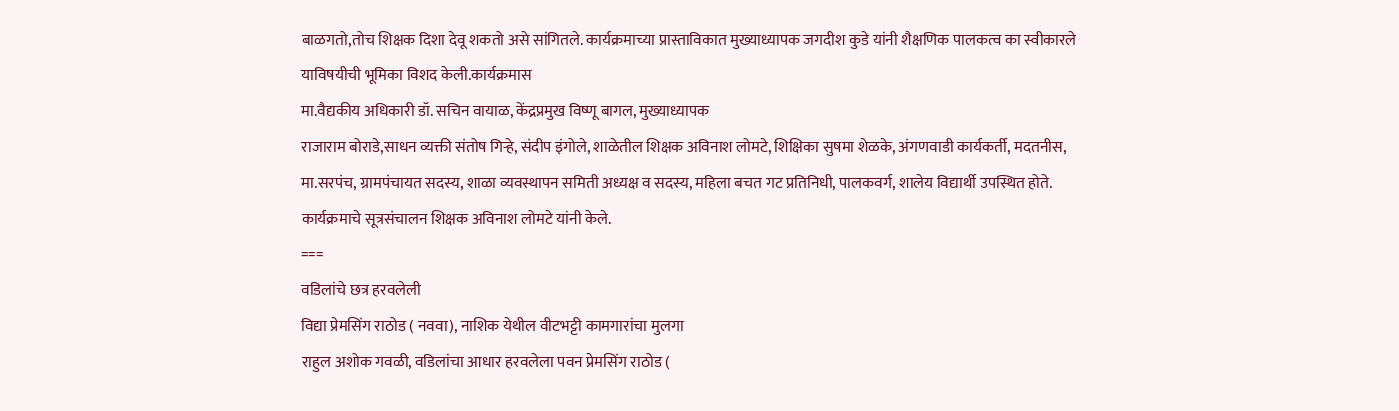बाळगतो,तोच शिक्षक दिशा देवू शकतो असे सांगितले. कार्यक्रमाच्या प्रास्ताविकात मुख्याध्यापक जगदीश कुडे यांनी शैक्षणिक पालकत्व का स्वीकारले याविषयीची भूमिका विशद केली.कार्यक्रमास
मा.वैद्यकीय अधिकारी डॉ. सचिन वायाळ, केंद्रप्रमुख विष्णू बागल, मुख्याध्यापक
राजाराम बोराडे,साधन व्यक्ती संतोष गिऱ्हे, संदीप इंगोले, शाळेतील शिक्षक अविनाश लोमटे, शिक्षिका सुषमा शेळके, अंगणवाडी कार्यकर्ती, मदतनीस, मा.सरपंच, ग्रामपंचायत सदस्य, शाळा व्यवस्थापन समिती अध्यक्ष व सदस्य, महिला बचत गट प्रतिनिधी, पालकवर्ग, शालेय विद्यार्थी उपस्थित होते. कार्यक्रमाचे सूत्रसंचालन शिक्षक अविनाश लोमटे यांनी केले.
===
वडिलांचे छत्र हरवलेली
विद्या प्रेमसिंग राठोड ( नववा), नाशिक येथील वीटभट्टी कामगारांचा मुलगा
राहुल अशोक गवळी, वडिलांचा आधार हरवलेला पवन प्रेमसिंग राठोड (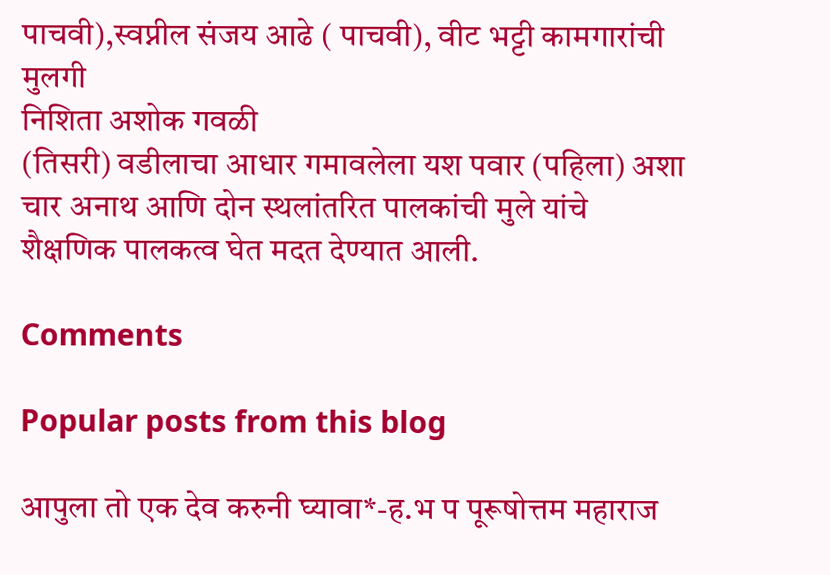पाचवी),स्वप्नील संजय आढे ( पाचवी), वीट भट्टी कामगारांची मुलगी
निशिता अशोक गवळी
(तिसरी) वडीलाचा आधार गमावलेला यश पवार (पहिला) अशा चार अनाथ आणि दोन स्थलांतरित पालकांची मुले यांचे शैक्षणिक पालकत्व घेत मदत देण्यात आली.

Comments

Popular posts from this blog

आपुला तो एक देव करुनी घ्यावा*-ह.भ प पूरूषोत्तम महाराज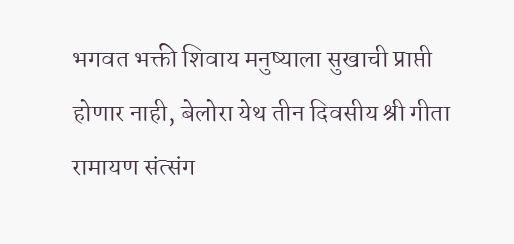भगवत भक्ती शिवाय मनुष्याला सुखाची प्राप्ती होणार नाही, बेलोरा येथ तीन दिवसीय श्री गीता रामायण संत्संग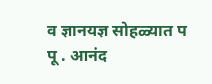व ज्ञानयज्ञ सोहळ्यात प पू . आनंद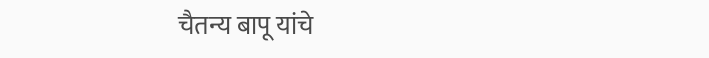चैतन्य बापू यांचे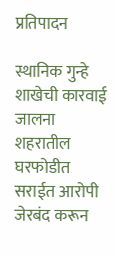प्रतिपादन

स्थानिक गुन्हे शाखेची कारवाई जालना शहरातील घरफोडीत सराईत आरोपी जेरबंद करून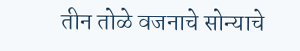तीन तोळे वजनाचे सोन्याचे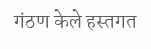गंठण केले हस्तगत